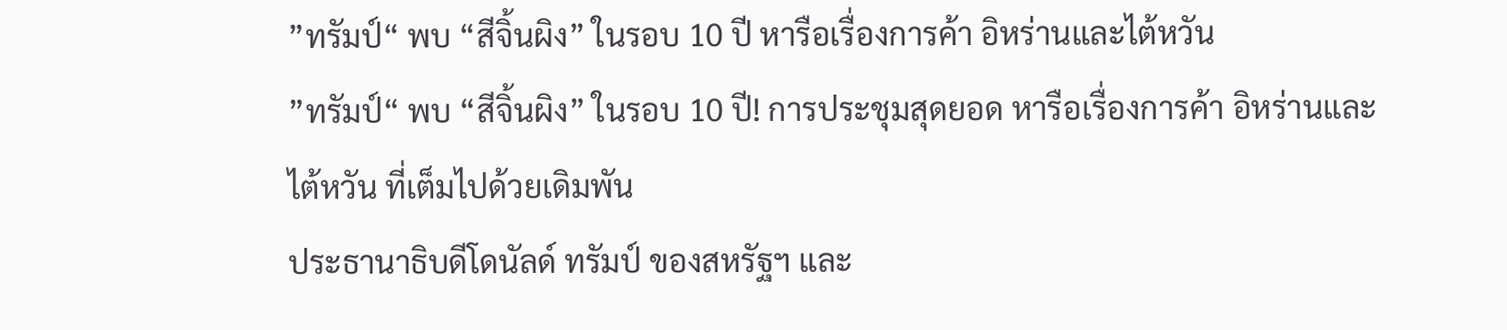”ทรัมป์“ พบ “สีจิ้นผิง” ในรอบ 10 ปี หารือเรื่องการค้า อิหร่านและไต้หวัน
”ทรัมป์“ พบ “สีจิ้นผิง” ในรอบ 10 ปี! การประชุมสุดยอด หารือเรื่องการค้า อิหร่านและไต้หวัน ที่เต็มไปด้วยเดิมพัน
ประธานาธิบดีโดนัลด์ ทรัมป์ ของสหรัฐฯ และ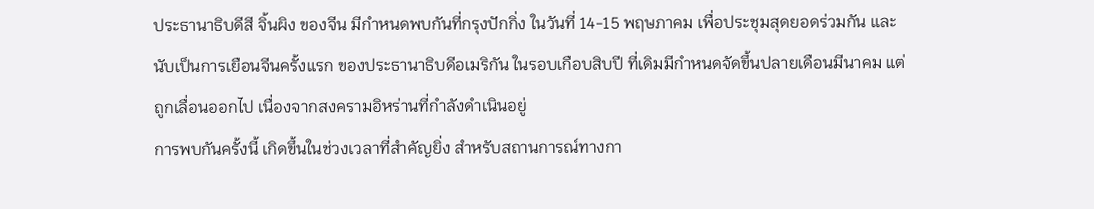ประธานาธิบดีสี จิ้นผิง ของจีน มีกำหนดพบกันที่กรุงปักกิ่ง ในวันที่ 14-15 พฤษภาคม เพื่อประชุมสุดยอดร่วมกัน และนับเป็นการเยือนจีนครั้งแรก ของประธานาธิบดีอเมริกัน ในรอบเกือบสิบปี ที่เดิมมีกำหนดจัดขึ้นปลายเดือนมีนาคม แต่ถูกเลื่อนออกไป เนื่องจากสงครามอิหร่านที่กำลังดำเนินอยู่
การพบกันครั้งนี้ เกิดขึ้นในช่วงเวลาที่สำคัญยิ่ง สำหรับสถานการณ์ทางกา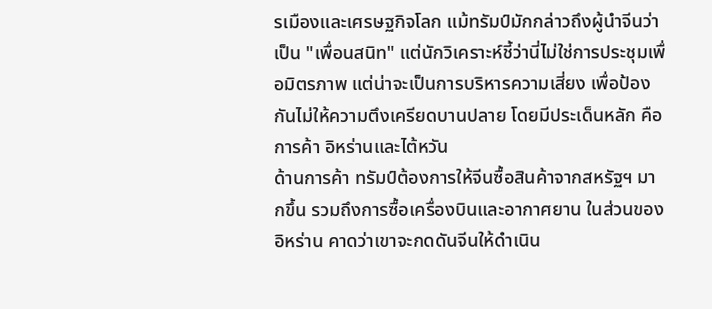รเมืองและเศรษฐกิจโลก แม้ทรัมป์มักกล่าวถึงผู้นำจีนว่าเป็น "เพื่อนสนิท" แต่นักวิเคราะห์ชี้ว่านี่ไม่ใช่การประชุมเพื่อมิตรภาพ แต่น่าจะเป็นการบริหารความเสี่ยง เพื่อป้องกันไม่ให้ความตึงเครียดบานปลาย โดยมีประเด็นหลัก คือ การค้า อิหร่านและไต้หวัน
ด้านการค้า ทรัมป์ต้องการให้จีนซื้อสินค้าจากสหรัฐฯ มากขึ้น รวมถึงการซื้อเครื่องบินและอากาศยาน ในส่วนของอิหร่าน คาดว่าเขาจะกดดันจีนให้ดำเนิน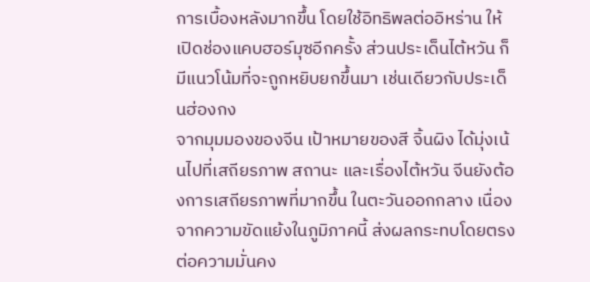การเบื้องหลังมากขึ้น โดยใช้อิทธิพลต่ออิหร่าน ให้เปิดช่องแคบฮอร์มุซอีกครั้ง ส่วนประเด็นไต้หวัน ก็มีแนวโน้มที่จะถูกหยิบยกขึ้นมา เช่นเดียวกับประเด็นฮ่องกง
จากมุมมองของจีน เป้าหมายของสี จิ้นผิง ได้มุ่งเน้นไปที่เสถียรภาพ สถานะ และเรื่องไต้หวัน จีนยังต้องการเสถียรภาพที่มากขึ้น ในตะวันออกกลาง เนื่องจากความขัดแย้งในภูมิภาคนี้ ส่งผลกระทบโดยตรงต่อความมั่นคง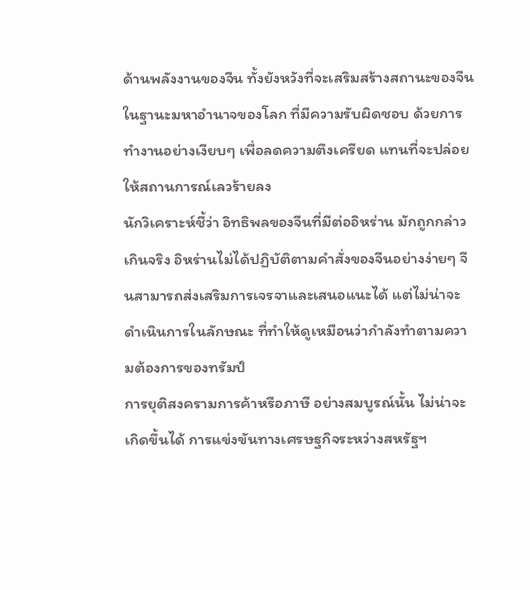ด้านพลังงานของจีน ทั้งยังหวังที่จะเสริมสร้างสถานะของจีน ในฐานะมหาอำนาจของโลก ที่มีความรับผิดชอบ ด้วยการทำงานอย่างเงียบๆ เพื่อลดความตึงเครียด แทนที่จะปล่อยให้สถานการณ์เลวร้ายลง
นักวิเคราะห์ชี้ว่า อิทธิพลของจีนที่มีต่ออิหร่าน มักถูกกล่าวเกินจริง อิหร่านไม่ได้ปฏิบัติตามคำสั่งของจีนอย่างง่ายๆ จีนสามารถส่งเสริมการเจรจาและเสนอแนะได้ แต่ไม่น่าจะดำเนินการในลักษณะ ที่ทำให้ดูเหมือนว่ากำลังทำตามความต้องการของทรัมป์
การยุติสงครามการค้าหรือภาษี อย่างสมบูรณ์นั้น ไม่น่าจะเกิดขึ้นได้ การแข่งขันทางเศรษฐกิจระหว่างสหรัฐฯ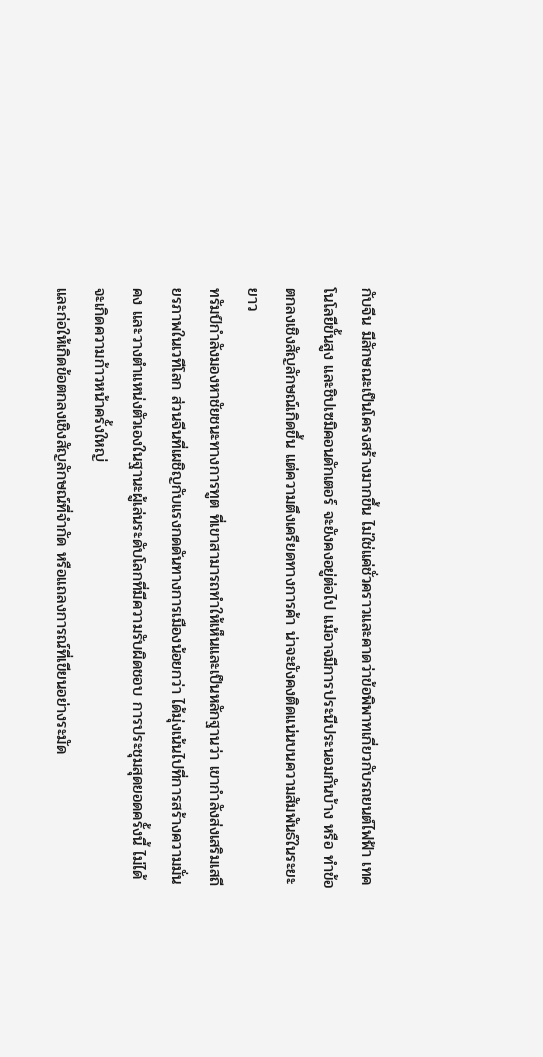กับจีน มีลักษณะเป็นโครงสร้างมากขึ้น ไม่ใช่แค่ชั่วคราวและคาดว่าข้อพิพาทเกี่ยวกับรถยนต์ไฟฟ้า เทคโนโลยีขั้นสูง และชิปเซมิคอนดักเตอร์ จะยังคงอยู่ต่อไป แม้อาจมีการประนีประนอมกันบ้าง หรือ ทำข้อตกลงเชิงสัญลักษณ์เกิดขึ้น แต่ความตึงเครียดทางการค้า น่าจะยังคงติดแน่นบนความสัมพันธ์ในระยะยาว
ทรัมป์กำลังมองหาชัยชนะทางการทูต ที่เขาสามารถทำให้เห็นและเป็นหลักฐานว่า เขากำลังส่งเสริมเสถียรภาพในเวทีโลก ส่วนจีนที่เผชิญกับแรงกดดันทางการเมืองน้อยกว่า ได้มุ่งเน้นไปที่การสร้างความมั่นคง และวางตำแหน่งตัวเองในฐานะผู้เล่นระดับโลกที่มีความรับผิดชอบ การประชุมสุดยอดครั้งนี้ ไม่ได้จะเกิดความก้าวหน้าครั้งใหญ่
และก่อให้เกิดข้อตกลงเชิงสัญลักษณ์ที่จำกัด หรือแถลงการณ์ที่เขียนอย่างระมัด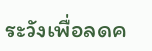ระวังเพื่อลดค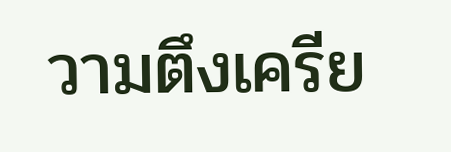วามตึงเครีย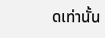ดเท่านั้น